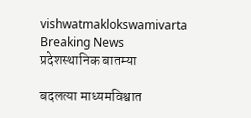vishwatmaklokswamivarta
Breaking News
प्रदेशस्थानिक बातम्या

बदलत्या माध्यमविश्वात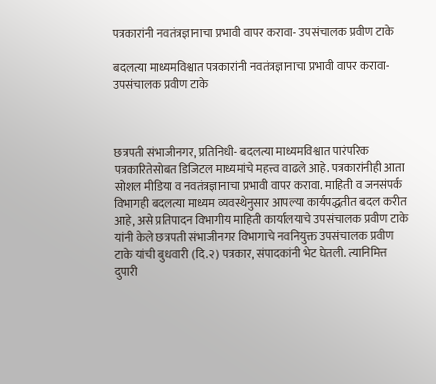पत्रकारांनी नवतंत्रज्ञानाचा प्रभावी वापर करावा- उपसंचालक प्रवीण टाके

बदलत्या माध्यमविश्वात पत्रकारांनी नवतंत्रज्ञानाचा प्रभावी वापर करावा- उपसंचालक प्रवीण टाके



छत्रपती संभाजीनगर, प्रतिनिधी- बदलत्या माध्यमविश्वात पारंपरिक पत्रकारितेसोबत डिजिटल माध्यमांचे महत्त्व वाढले आहे. पत्रकारांनीही आता सोशल मीडिया व नवतंत्रज्ञानाचा प्रभावी वापर करावा. माहिती व जनसंपर्क विभागही बदलत्या माध्यम व्यवस्थेनुसार आपल्या कार्यपद्धतीत बदल करीत आहे, असे प्रतिपादन विभागीय माहिती कार्यालयाचे उपसंचालक प्रवीण टाके यांनी केले छत्रपती संभाजीनगर विभागाचे नवनियुक्त उपसंचालक प्रवीण टाके यांची बुधवारी (दि.२) पत्रकार, संपादकांनी भेट घेतली. त्यानिमित्त दुपारी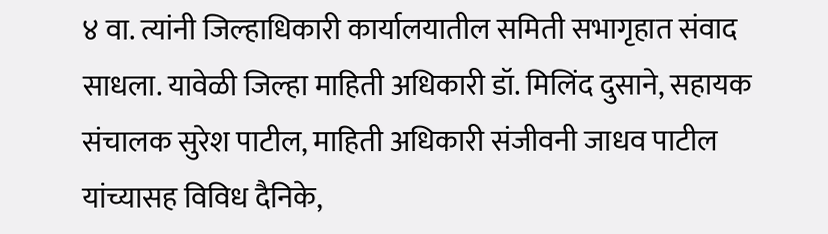४ वा. त्यांनी जिल्हाधिकारी कार्यालयातील समिती सभागृहात संवाद साधला. यावेळी जिल्हा माहिती अधिकारी डॉ. मिलिंद दुसाने, सहायक संचालक सुरेश पाटील, माहिती अधिकारी संजीवनी जाधव पाटील यांच्यासह विविध दैनिके,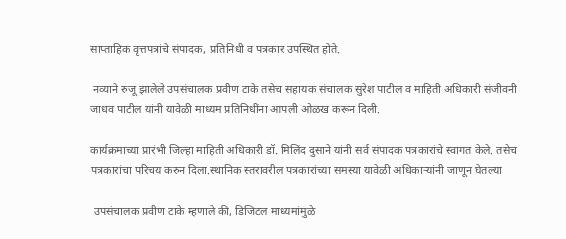साप्ताहिक वृत्तपत्रांचे संपादक, प्रतिनिधी व पत्रकार उपस्थित होते.

 नव्याने रुजू झालेले उपसंचालक प्रवीण टाके तसेच सहायक संचालक सुरेश पाटील व माहिती अधिकारी संजीवनी जाधव पाटील यांनी यावेळी माध्यम प्रतिनिधींना आपली ओळख करून दिली.

कार्यक्रमाच्या प्रारंभी जिल्हा माहिती अधिकारी डॉ. मिलिंद दुसाने यांनी सर्व संपादक पत्रकारांचे स्वागत केले. तसेच पत्रकारांचा परिचय करुन दिला.स्थानिक स्तरावरील पत्रकारांच्या समस्या यावेळी अधिकाऱ्यांनी जाणून घेतल्या

 उपसंचालक प्रवीण टाके म्हणाले की, डिजिटल माध्यमांमुळे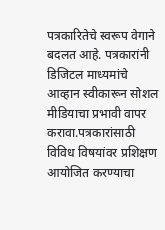पत्रकारितेचे स्वरूप वेगाने बदलत आहे. पत्रकारांनी डिजिटल माध्यमांचे आव्हान स्वीकारून सोशल मीडियाचा प्रभावी वापर करावा.पत्रकारांसाठी विविध विषयांवर प्रशिक्षण आयोजित करण्याचा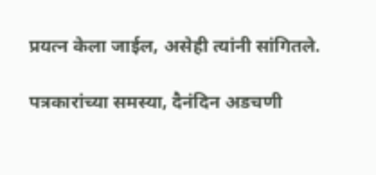प्रयत्न केला जाईल, असेही त्यांनी सांगितले.

पत्रकारांच्या समस्या, दैनंदिन अडचणी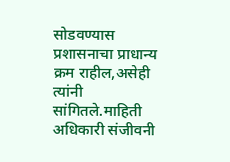सोडवण्यास प्रशासनाचा प्राधान्य क्रम राहील,असेही त्यांनी सांगितले.माहिती अधिकारी संजीवनी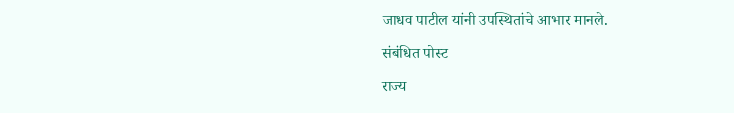जाधव पाटील यांनी उपस्थितांचे आभार मानले.

संबंधित पोस्ट

राज्य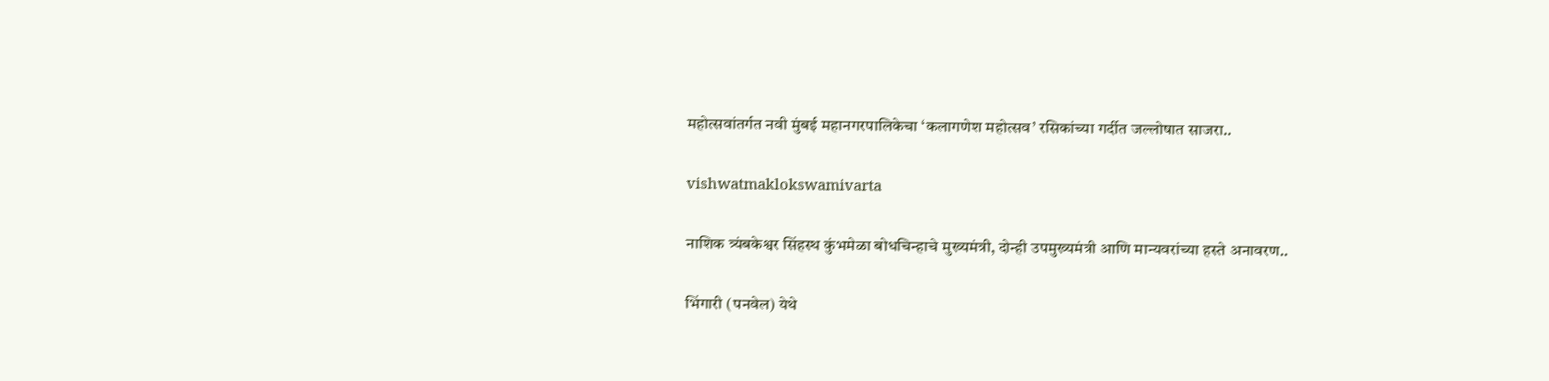महोत्सवांतर्गत नवी मुंबई महानगरपालिकेचा ‘कलागणेश महोत्सव’ रसिकांच्या गर्दीत जल्लोषात साजरा..

vishwatmaklokswamivarta

नाशिक त्र्यंबकेश्वर सिंहस्थ कुंभमेळा बोधचिन्हाचे मुख्यमंत्री, दोन्ही उपमुख्यमंत्री आणि मान्यवरांच्या हस्ते अनावरण..

भिंगारी (पनवेल) येथे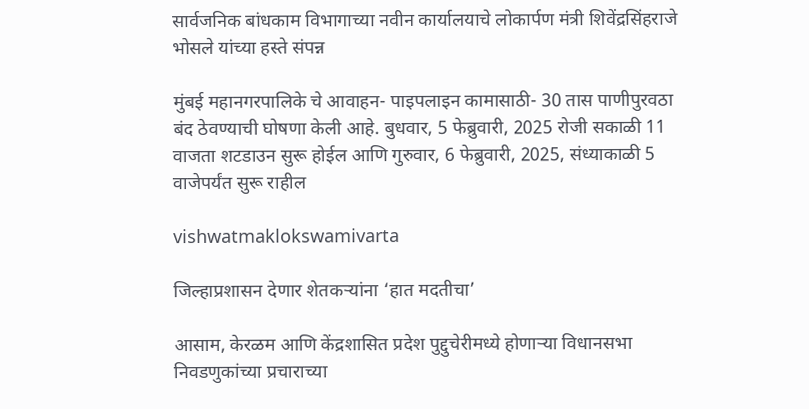सार्वजनिक बांधकाम विभागाच्या नवीन कार्यालयाचे लोकार्पण मंत्री शिवेंद्रसिंहराजे भोसले यांच्या हस्ते संपन्न

मुंबई महानगरपालिके चे आवाहन- पाइपलाइन कामासाठी- 30 तास पाणीपुरवठा बंद ठेवण्याची घोषणा केली आहे. बुधवार, 5 फेब्रुवारी, 2025 रोजी सकाळी 11 वाजता शटडाउन सुरू होईल आणि गुरुवार, 6 फेब्रुवारी, 2025, संध्याकाळी 5 वाजेपर्यंत सुरू राहील

vishwatmaklokswamivarta

जिल्हाप्रशासन देणार शेतकऱ्यांना ‘हात मदतीचा’

आसाम, केरळम आणि केंद्रशासित प्रदेश पुद्दुचेरीमध्ये होणाऱ्या विधानसभा निवडणुकांच्या प्रचाराच्या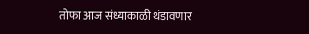तोफा आज संध्याकाळी थंडावणार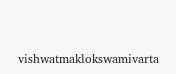vishwatmaklokswamivarta